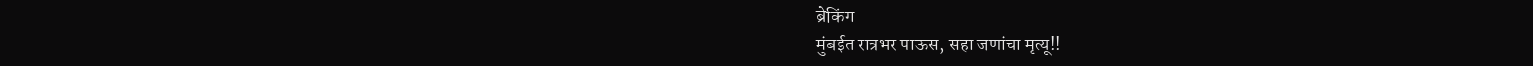ब्रेकिंग
मुंबईत रात्रभर पाऊस, सहा जणांचा मृत्यू!!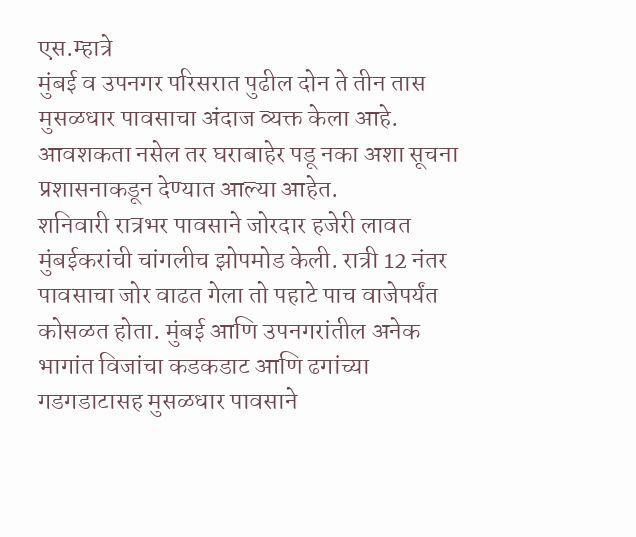एस.म्हात्रे
मुंबई व उपनगर परिसरात पुढील दोन ते तीन तास मुसळधार पावसाचा अंदाज व्यक्त केला आहे. आवशकता नसेल तर घराबाहेर पडू नका अशा सूचना प्रशासनाकडून देण्यात आल्या आहेत.
शनिवारी रात्रभर पावसाने जोरदार हजेरी लावत मुंबईकरांची चांगलीच झोपमोड केली. रात्री 12 नंतर पावसाचा जोर वाढत गेला तो पहाटे पाच वाजेपर्यंत कोसळत होता. मुंबई आणि उपनगरांतील अनेक भागांत विजांचा कडकडाट आणि ढगांच्या गडगडाटासह मुसळधार पावसाने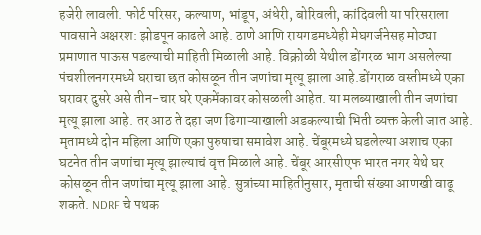हजेरी लावली. फोर्ट परिसर, कल्याण, भांडूप, अंधेरी, बोरिवली, कांदिवली या परिसराला पावसाने अक्षरश: झोडपून काढले आहे. ठाणे आणि रायगडमध्येही मेघगर्जनेसह मोठ्या प्रमाणात पाऊस पडल्याची माहिती मिळाली आहे. विक्रोळी येथील डोंगरळ भाग असलेल्या पंचशीलनगरमध्ये घराचा छत कोसळून तीन जणांचा मृत्यू झाला आहे.डोंगराळ वस्तीमध्ये एका घरावर दुसरे असे तीन-चार घरे एकमेंकावर कोसळली आहेत. या मलब्याखाली तीन जणांचा मृत्यू झाला आहे. तर आठ ते दहा जण ढिगाऱ्याखाली अडकल्याची भिती व्यक्त केली जात आहे. मृतामध्ये दोन महिला आणि एका पुरुषाचा समावेश आहे. चेंबूरमध्ये घडलेल्या अशाच एका घटनेत तीन जणांचा मृत्यू झाल्याचं वृत्त मिळाले आहे. चेंबूर आरसीएफ भारत नगर येथे घर कोसळून तीन जणांचा मृत्यू झाला आहे. सुत्रांच्या माहितीनुसार, मृताची संख्या आणखी वाढू शकते. NDRF चे पथक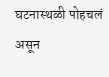घटनास्थळी पोहचलं असून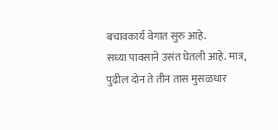बचावकार्य वेगात सुरु आहे.
सध्या पावसाने उसंत घेतली आहे. मात्र, पुढील दोन ते तीन तास मुसळधार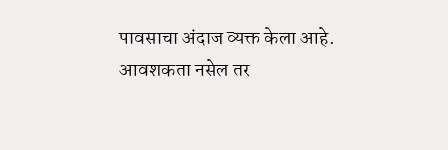पावसाचा अंदाज व्यक्त केला आहे. आवशकता नसेल तर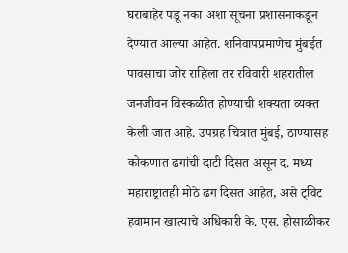घराबाहेर पडू नका अशा सूचना प्रशासनाकडून देण्यात आल्या आहेत. शनिवापप्रमाणेच मुंबईत पावसाचा जोर राहिला तर रविवारी शहरातील जनजीवन विस्कळीत होण्याची शक्यता व्यक्त केली जात आहे. उपग्रह चित्रात मुंबई, ठाण्यासह कोकणात ढगांची दाटी दिसत असून द. मध्य महाराष्ट्रातही मोठे ढग दिसत आहेत, असे ट्विट हवामान खात्याचे अधिकारी के. एस. होसाळीकर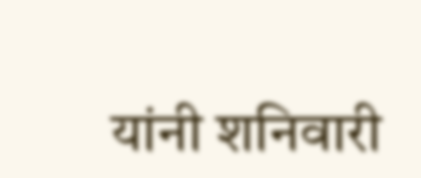यांनी शनिवारी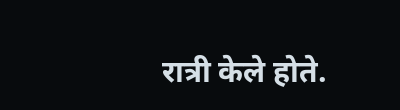रात्री केले होते.